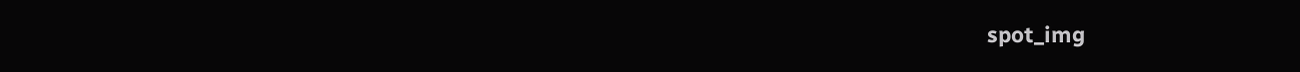spot_img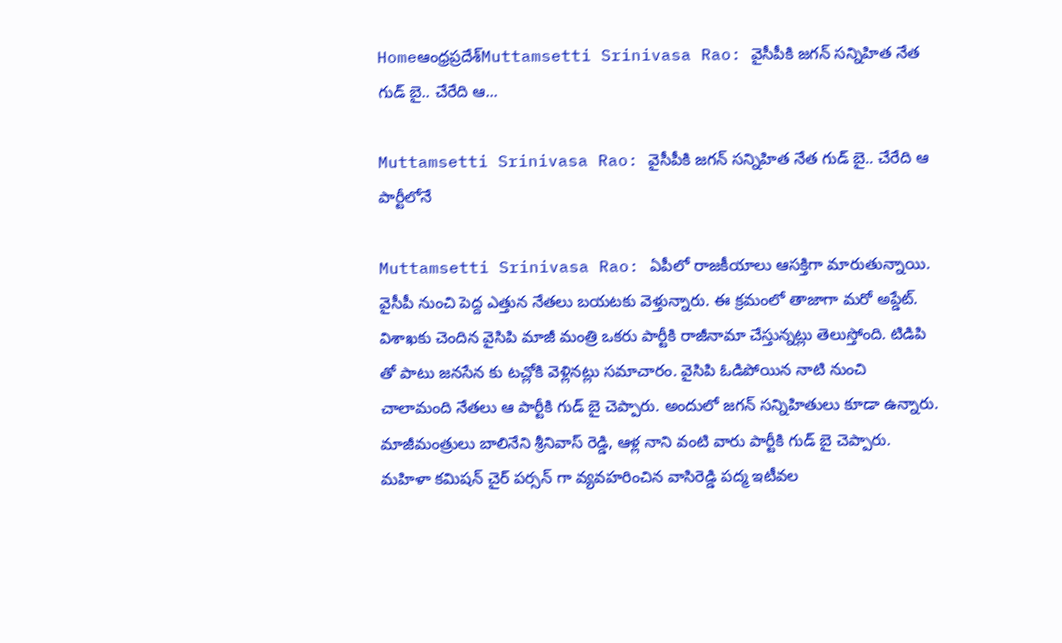Homeఆంధ్రప్రదేశ్‌Muttamsetti Srinivasa Rao: వైసీపీకి జగన్ సన్నిహిత నేత గుడ్ బై.. చేరేది ఆ...

Muttamsetti Srinivasa Rao: వైసీపీకి జగన్ సన్నిహిత నేత గుడ్ బై.. చేరేది ఆ పార్టీలోనే

Muttamsetti Srinivasa Rao: ఏపీలో రాజకీయాలు ఆసక్తిగా మారుతున్నాయి. వైసీపీ నుంచి పెద్ద ఎత్తున నేతలు బయటకు వెళ్తున్నారు. ఈ క్రమంలో తాజాగా మరో అప్డేట్. విశాఖకు చెందిన వైసిపి మాజీ మంత్రి ఒకరు పార్టీకి రాజీనామా చేస్తున్నట్లు తెలుస్తోంది. టిడిపి తో పాటు జనసేన కు టచ్లోకి వెళ్లినట్లు సమాచారం. వైసిపి ఓడిపోయిన నాటి నుంచి చాలామంది నేతలు ఆ పార్టీకి గుడ్ బై చెప్పారు. అందులో జగన్ సన్నిహితులు కూడా ఉన్నారు. మాజీమంత్రులు బాలినేని శ్రీనివాస్ రెడ్డి, ఆళ్ల నాని వంటి వారు పార్టీకి గుడ్ బై చెప్పారు. మహిళా కమిషన్ చైర్ పర్సన్ గా వ్యవహరించిన వాసిరెడ్డి పద్మ ఇటీవల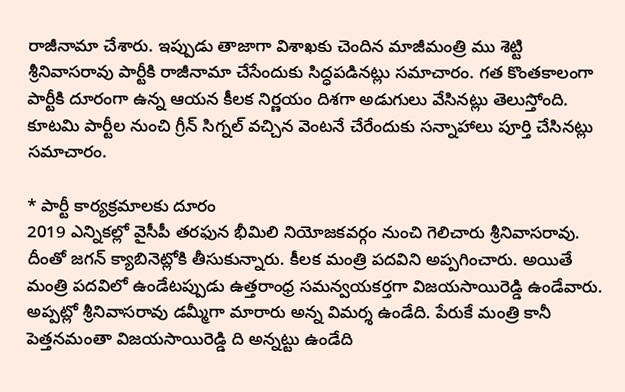రాజీనామా చేశారు. ఇప్పుడు తాజాగా విశాఖకు చెందిన మాజీమంత్రి ము శెట్టి శ్రీనివాసరావు పార్టీకి రాజీనామా చేసేందుకు సిద్ధపడినట్లు సమాచారం. గత కొంతకాలంగా పార్టీకి దూరంగా ఉన్న ఆయన కీలక నిర్ణయం దిశగా అడుగులు వేసినట్లు తెలుస్తోంది. కూటమి పార్టీల నుంచి గ్రీన్ సిగ్నల్ వచ్చిన వెంటనే చేరేందుకు సన్నాహాలు పూర్తి చేసినట్లు సమాచారం.

* పార్టీ కార్యక్రమాలకు దూరం
2019 ఎన్నికల్లో వైసీపీ తరఫున భీమిలి నియోజకవర్గం నుంచి గెలిచారు శ్రీనివాసరావు. దీంతో జగన్ క్యాబినెట్లోకి తీసుకున్నారు. కీలక మంత్రి పదవిని అప్పగించారు. అయితే మంత్రి పదవిలో ఉండేటప్పుడు ఉత్తరాంధ్ర సమన్వయకర్తగా విజయసాయిరెడ్డి ఉండేవారు. అప్పట్లో శ్రీనివాసరావు డమ్మీగా మారారు అన్న విమర్శ ఉండేది. పేరుకే మంత్రి కానీ పెత్తనమంతా విజయసాయిరెడ్డి ది అన్నట్టు ఉండేది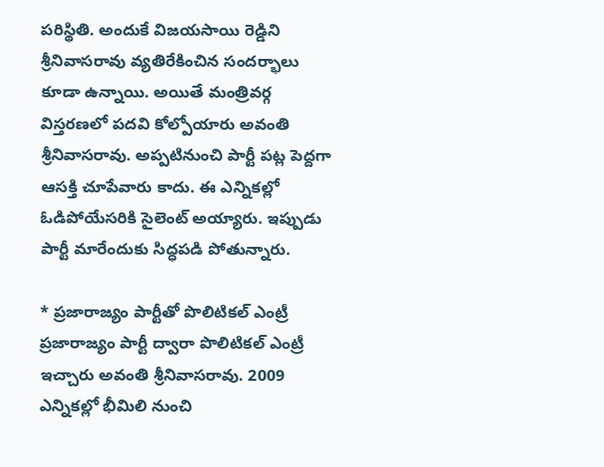పరిస్థితి. అందుకే విజయసాయి రెడ్డిని శ్రీనివాసరావు వ్యతిరేకించిన సందర్భాలు కూడా ఉన్నాయి. అయితే మంత్రివర్గ విస్తరణలో పదవి కోల్పోయారు అవంతి శ్రీనివాసరావు. అప్పటినుంచి పార్టీ పట్ల పెద్దగా ఆసక్తి చూపేవారు కాదు. ఈ ఎన్నికల్లో ఓడిపోయేసరికి సైలెంట్ అయ్యారు. ఇప్పుడు పార్టీ మారేందుకు సిద్ధపడి పోతున్నారు.

* ప్రజారాజ్యం పార్టీతో పొలిటికల్ ఎంట్రీ
ప్రజారాజ్యం పార్టీ ద్వారా పొలిటికల్ ఎంట్రీ ఇచ్చారు అవంతి శ్రీనివాసరావు. 2009 ఎన్నికల్లో భీమిలి నుంచి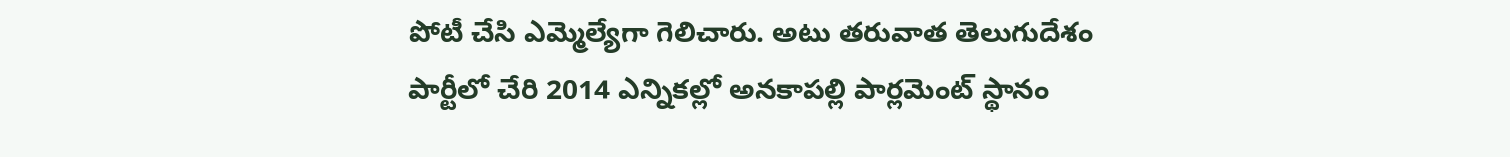పోటీ చేసి ఎమ్మెల్యేగా గెలిచారు. అటు తరువాత తెలుగుదేశం పార్టీలో చేరి 2014 ఎన్నికల్లో అనకాపల్లి పార్లమెంట్ స్థానం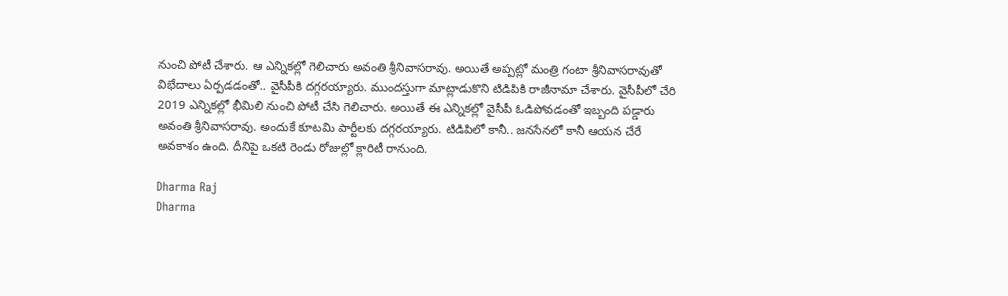నుంచి పోటీ చేశారు. ఆ ఎన్నికల్లో గెలిచారు అవంతి శ్రీనివాసరావు. అయితే అప్పట్లో మంత్రి గంటా శ్రీనివాసరావుతో విభేదాలు ఏర్పడడంతో.. వైసీపీకి దగ్గరయ్యారు. ముందస్తుగా మాట్లాడుకొని టిడిపికి రాజీనామా చేశారు. వైసీపీలో చేరి 2019 ఎన్నికల్లో భీమిలి నుంచి పోటీ చేసి గెలిచారు. అయితే ఈ ఎన్నికల్లో వైసీపీ ఓడిపోవడంతో ఇబ్బంది పడ్డారు అవంతి శ్రీనివాసరావు. అందుకే కూటమి పార్టీలకు దగ్గరయ్యారు. టిడిపిలో కానీ.. జనసేనలో కానీ ఆయన చేరే అవకాశం ఉంది. దీనిపై ఒకటి రెండు రోజుల్లో క్లారిటీ రానుంది.

Dharma Raj
Dharma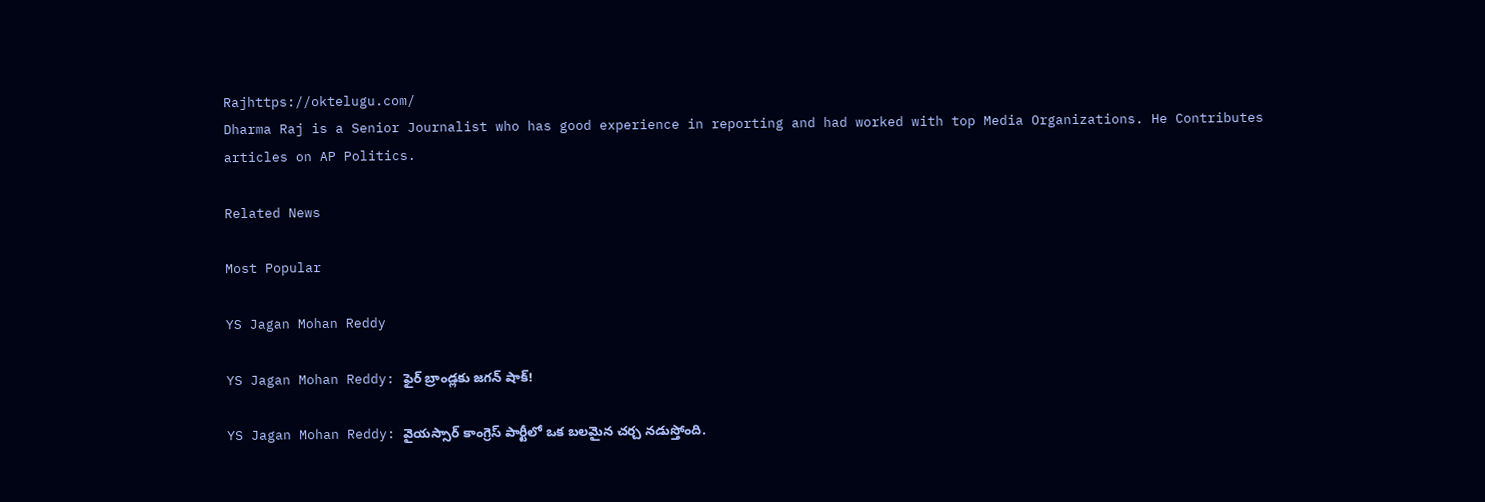Rajhttps://oktelugu.com/
Dharma Raj is a Senior Journalist who has good experience in reporting and had worked with top Media Organizations. He Contributes articles on AP Politics.

Related News

Most Popular

YS Jagan Mohan Reddy

YS Jagan Mohan Reddy: ఫైర్ బ్రాండ్లకు జగన్ షాక్!

YS Jagan Mohan Reddy: వైయస్సార్ కాంగ్రెస్ పార్టీలో ఒక బలమైన చర్చ నడుస్తోంది.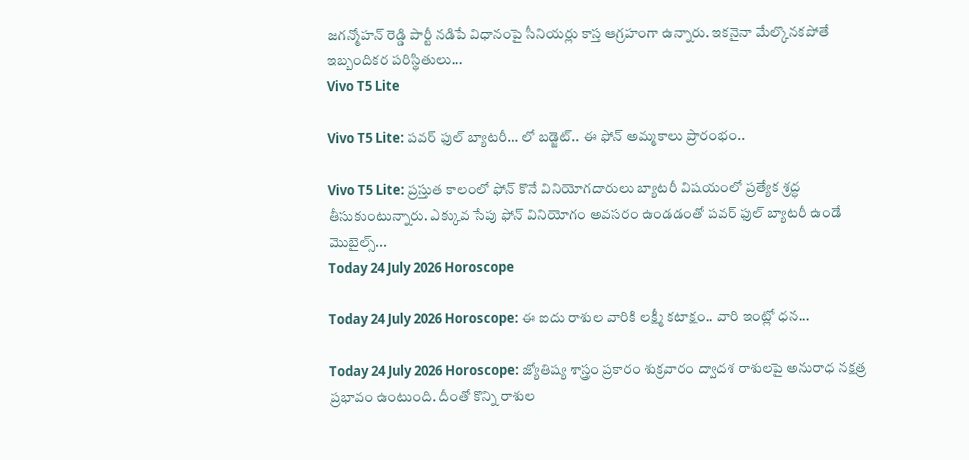జగన్మోహన్ రెడ్డి పార్టీ నడిపే విధానంపై సీనియర్లు కాస్త ఆగ్రహంగా ఉన్నారు. ఇకనైనా మేల్కొనకపోతే ఇబ్బందికర పరిస్థితులు...
Vivo T5 Lite

Vivo T5 Lite: పవర్ ఫుల్ బ్యాటరీ… లో బడ్జెట్.. ఈ ఫోన్ అమ్మకాలు ప్రారంభం..

Vivo T5 Lite: ప్రస్తుత కాలంలో ఫోన్ కొనే వినియోగదారులు బ్యాటరీ విషయంలో ప్రత్యేక శ్రద్ధ తీసుకుంటున్నారు. ఎక్కువ సేపు ఫోన్ వినియోగం అవసరం ఉండడంతో పవర్ ఫుల్ బ్యాటరీ ఉండే మొబైల్స్...
Today 24 July 2026 Horoscope

Today 24 July 2026 Horoscope: ఈ ఐదు రాశుల వారికి లక్ష్మీ కటాక్షం.. వారి ఇంట్లో ధన...

Today 24 July 2026 Horoscope: జ్యోతిష్య శాస్త్రం ప్రకారం శుక్రవారం ద్వాదశ రాశులపై అనురాధ నక్షత్ర ప్రభావం ఉంటుంది. దీంతో కొన్ని రాశుల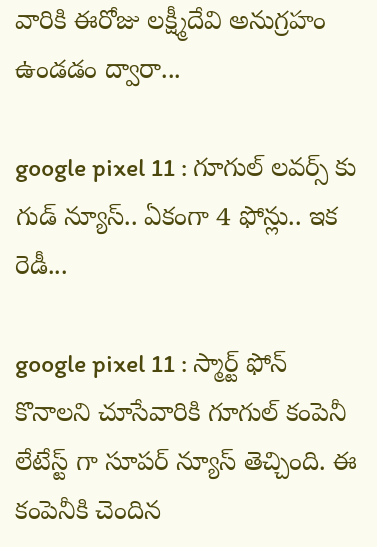వారికి ఈరోజు లక్ష్మీదేవి అనుగ్రహం ఉండడం ద్వారా...

google pixel 11 : గూగుల్ లవర్స్ కు గుడ్ న్యూస్.. ఏకంగా 4 ఫోన్లు.. ఇక రెడీ...

google pixel 11 : స్మార్ట్ ఫోన్ కొనాలని చూసేవారికి గూగుల్ కంపెనీ లేటేస్ట్ గా సూపర్ న్యూస్ తెచ్చింది. ఈ కంపెనీకి చెందిన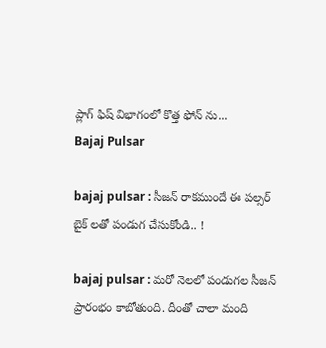ప్లాగ్ ఫిష్ విభాగంలో కొత్త ఫోన్ ను...
Bajaj Pulsar

bajaj pulsar : సీజన్ రాకముందే ఈ పల్సర్ బైక్ లతో పండుగ చేసుకోండి.. !

bajaj pulsar : మరో నెలలో పండుగల సీజన్ ప్రారంభం కాబోతుంది. దీంతో చాలా మంది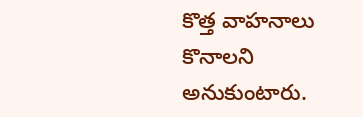కొత్త వాహనాలు కొనాలని అనుకుంటారు.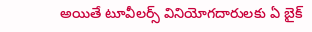అయితే టూవీలర్స్ వినియోగదారులకు ఏ బైక్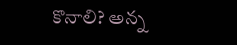కొనాలి? అన్న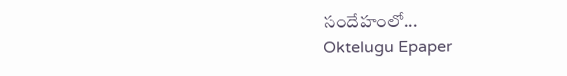సందేహంలో...
Oktelugu Epaper